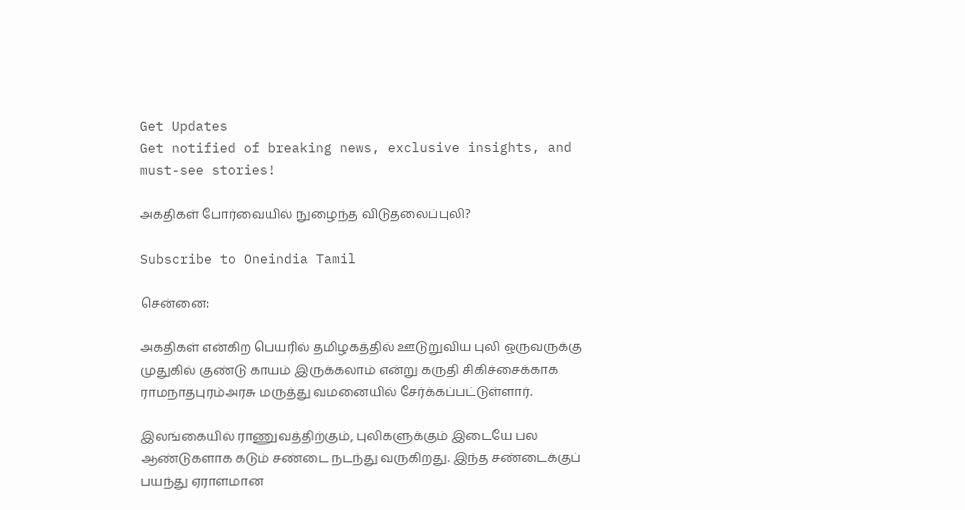Get Updates
Get notified of breaking news, exclusive insights, and must-see stories!

அகதிகள் போர்வையில் நுழைந்த விடுதலைப்புலி?

Subscribe to Oneindia Tamil

சென்னை:

அகதிகள் என்கிற பெயரில் தமிழகத்தில் ஊடுறுவிய புலி ஒருவருக்கு முதுகில் குண்டு காயம் இருக்கலாம் என்று கருதி சிகிச்சைக்காக ராமநாதபுரம்அரசு மருத்து வமனையில் சேர்க்கப்பட்டுள்ளார்.

இலங்கையில் ராணுவத்திற்கும், புலிகளுக்கும் இடையே பல ஆண்டுகளாக கடும் சண்டை நடந்து வருகிறது. இந்த சண்டைக்குப் பயந்து ஏராளமான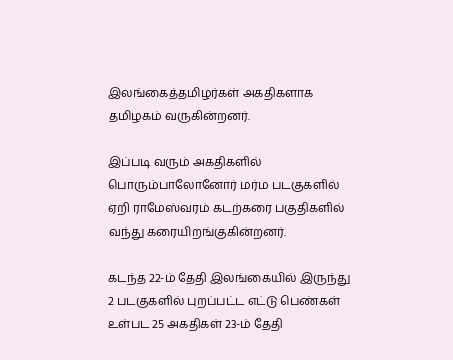இலங்கைத்தமிழர்கள் அகதிகளாக தமிழகம் வருகின்றனர்.

இப்படி வரும் அகதிகளில் பொரும்பாலோனோர் மர்ம படகுகளில் ஏறி ராமேஸ்வரம் கடற்கரை பகுதிகளில் வந்து கரையிறங்குகின்றனர்.

கடந்த 22-ம் தேதி இலங்கையில் இருந்து 2 படகுகளில் புறப்பட்ட எட்டு பெண்கள் உள்பட 25 அகதிகள் 23-ம் தேதி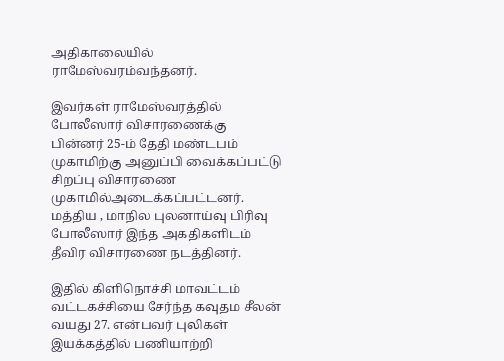அதிகாலையில் ராமேஸ்வரம்வந்தனர்.

இவர்கள் ராமேஸ்வரத்தில் போலீஸார் விசாரணைக்கு பின்னர் 25-ம் தேதி மண்டபம் முகாமிற்கு அனுப்பி வைக்கப்பட்டு சிறப்பு விசாரணை முகாமில்அடைக்கப்பட்டனர். மத்திய , மாநில புலனாய்வு பிரிவு போலீஸார் இந்த அகதிகளிடம் தீவிர விசாரணை நடத்தினர்.

இதில் கிளிநொச்சி மாவட்டம் வட்டகச்சியை சேர்ந்த கவுதம சீலன் வயது 27. என்பவர் புலிகள் இயக்கத்தில் பணியாற்றி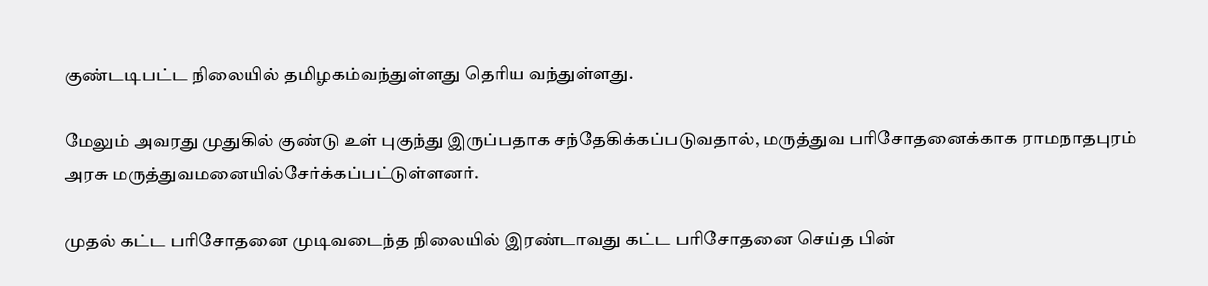குண்டடிபட்ட நிலையில் தமிழகம்வந்துள்ளது தெரிய வந்துள்ளது.

மேலும் அவரது முதுகில் குண்டு உள் புகுந்து இருப்பதாக சந்தேகிக்கப்படுவதால், மருத்துவ பரிசோதனைக்காக ராமநாதபுரம் அரசு மருத்துவமனையில்சேர்க்கப்பட்டுள்ளனர்.

முதல் கட்ட பரிசோதனை முடிவடைந்த நிலையில் இரண்டாவது கட்ட பரிசோதனை செய்த பின்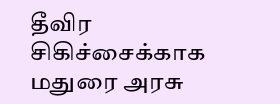தீவிர சிகிச்சைக்காக மதுரை அரசு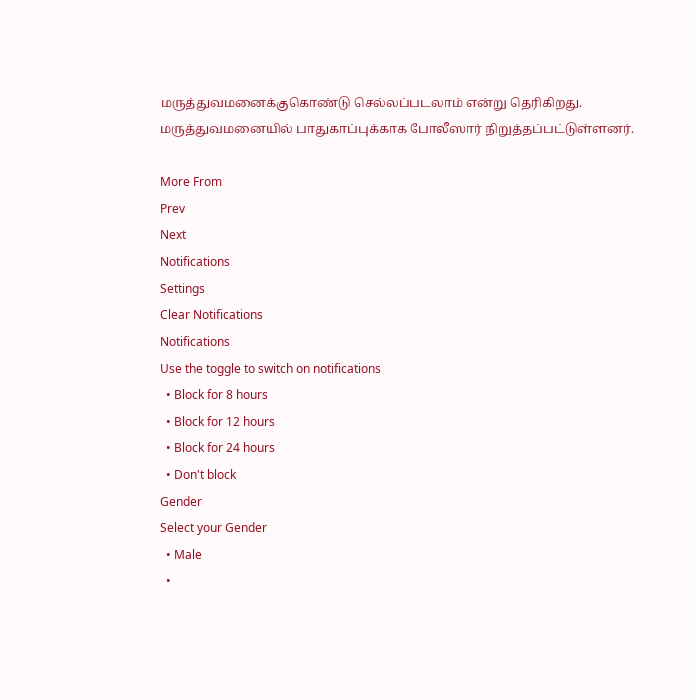மருத்துவமனைக்குகொண்டு செல்லப்படலாம் என்று தெரிகிறது. மருத்துவமனையில் பாதுகாப்புக்காக போலீஸார் நிறுத்தப்பட்டுள்ளனர்.

More From
Prev
Next
Notifications
Settings
Clear Notifications
Notifications
Use the toggle to switch on notifications
  • Block for 8 hours
  • Block for 12 hours
  • Block for 24 hours
  • Don't block
Gender
Select your Gender
  • Male
  •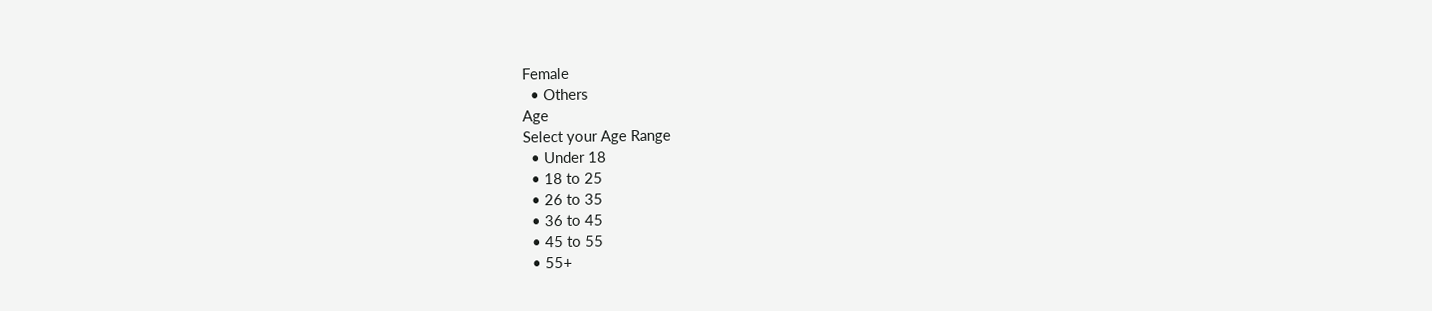Female
  • Others
Age
Select your Age Range
  • Under 18
  • 18 to 25
  • 26 to 35
  • 36 to 45
  • 45 to 55
  • 55+